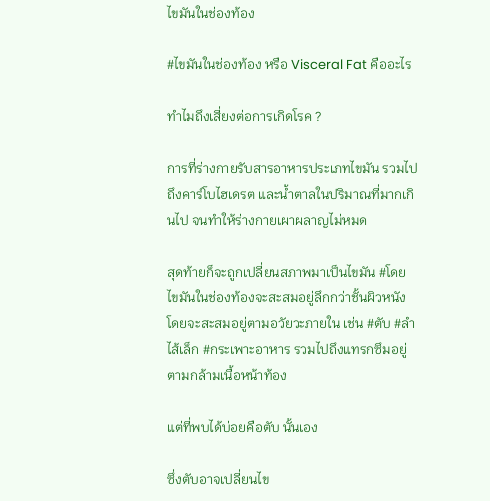ไขมันในช่องท้อง

#ไขมันในช่องท้อง หรือ Visceral Fat คืออะไร

ทำไมถึงเสี่ยงต่อการเกิดโรค ?

การที่ร่างกายรับสารอาหารประเภทไขมัน รวมไปถึงคาร์โบไฮเดรต และน้ำตาลในปริมาณที่มากเกินไป จนทำให้ร่างกายเผาผลาญไม่หมด

สุดท้ายก็จะถูกเปลี่ยนสภาพมาเป็นไขมัน #โดยไขมันในช่องท้องจะสะสมอยู่ลึกกว่าชั้นผิวหนัง โดยจะสะสมอยู่ตามอวัยวะภายใน เช่น #ตับ #ลำไส้เล็ก #กระเพาะอาหาร รวมไปถึงแทรกซึมอยู่ตามกล้ามเนื้อหน้าท้อง

แต่ที่พบได้บ่อยคือตับ นั้นเอง

ซึ่งตับอาจเปลี่ยนไข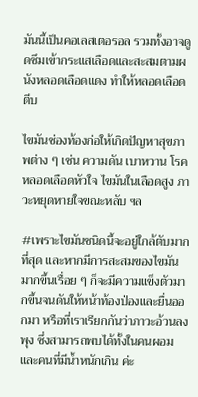มันนี้เป็นคอเลสเตอรอล รวมทั้งอาจดูดซึมเข้ากระแสเลือดและสะสมตามผนังหลอดเลือดแดง ทำให้หลอดเลือดตีบ

ไขมันช่องท้องก่อให้เกิดปัญหาสุขภาพต่าง ๆ เช่น ความดัน เบาหวาน โรคหลอดเลือดหัวใจ ไขมันในเลือดสูง ภาวะหยุดหายใจขณะหลับ ฯล

#เพราะไขมันชนิดนี้จะอยู่ใกล้ตับมากที่สุด และหากมีการสะสมของไขมันมากขึ้นเรื่อย ๆ ก็จะมีความแข็งตัวมากขึ้นจนดันให้หน้าท้องป่องและยื่นออกมา หรือที่เราเรียกกันว่าภาวะอ้วนลงพุง ซึ่งสามารถพบได้ทั้งในคนผอมและคนที่มีน้ำหนักเกิน ค่ะ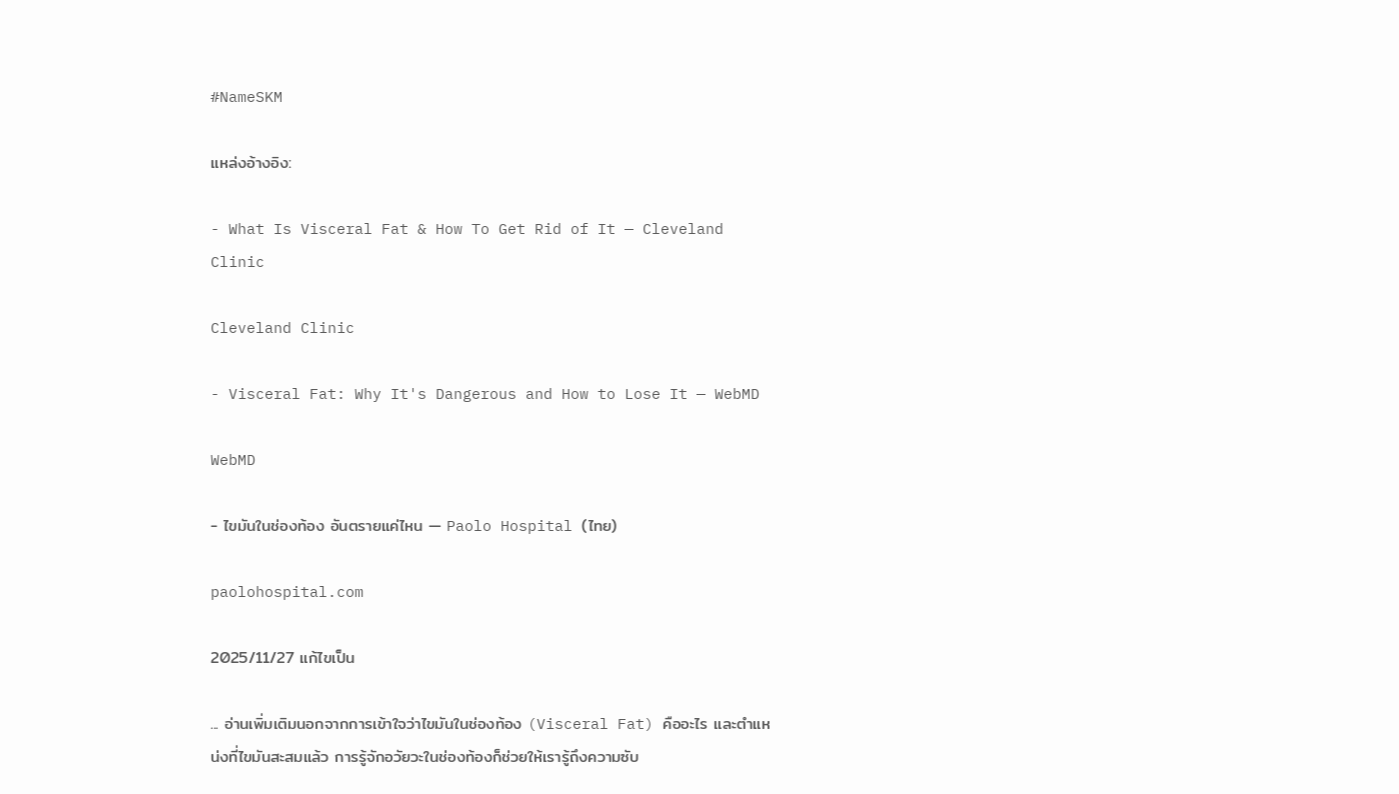#NameSKM

แหล่งอ้างอิง:

- What Is Visceral Fat & How To Get Rid of It — Cleveland Clinic

Cleveland Clinic

- Visceral Fat: Why It's Dangerous and How to Lose It — WebMD

WebMD

- ไขมันในช่องท้อง อันตรายแค่ไหน — Paolo Hospital (ไทย)

paolohospital.com

2025/11/27 แก้ไขเป็น

... อ่านเพิ่มเติมนอกจากการเข้าใจว่าไขมันในช่องท้อง (Visceral Fat) คืออะไร และตำแหน่งที่ไขมันสะสมแล้ว การรู้จักอวัยวะในช่องท้องก็ช่วยให้เรารู้ถึงความซับ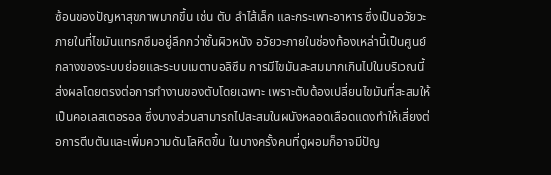ซ้อนของปัญหาสุขภาพมากขึ้น เช่น ตับ ลำไส้เล็ก และกระเพาะอาหาร ซึ่งเป็นอวัยวะภายในที่ไขมันแทรกซึมอยู่ลึกกว่าชั้นผิวหนัง อวัยวะภายในช่องท้องเหล่านี้เป็นศูนย์กลางของระบบย่อยและระบบเมตาบอลิซึม การมีไขมันสะสมมากเกินไปในบริเวณนี้ส่งผลโดยตรงต่อการทำงานของตับโดยเฉพาะ เพราะตับต้องเปลี่ยนไขมันที่สะสมให้เป็นคอเลสเตอรอล ซึ่งบางส่วนสามารถไปสะสมในผนังหลอดเลือดแดงทำให้เสี่ยงต่อการตีบตันและเพิ่มความดันโลหิตขึ้น ในบางครั้งคนที่ดูผอมก็อาจมีปัญ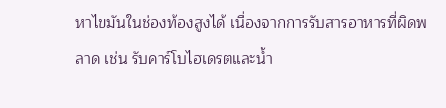หาไขมันในช่องท้องสูงได้ เนื่องจากการรับสารอาหารที่ผิดพลาด เช่น รับคาร์โบไฮเดรตและน้ำ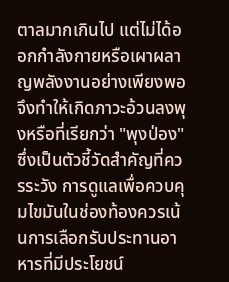ตาลมากเกินไป แต่ไม่ได้ออกกำลังกายหรือเผาผลาญพลังงานอย่างเพียงพอ จึงทำให้เกิดภาวะอ้วนลงพุงหรือที่เรียกว่า "พุงป่อง" ซึ่งเป็นตัวชี้วัดสำคัญที่ควรระวัง การดูแลเพื่อควบคุมไขมันในช่องท้องควรเน้นการเลือกรับประทานอาหารที่มีประโยชน์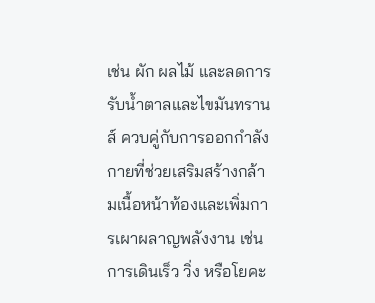เช่น ผัก ผลไม้ และลดการรับน้ำตาลและไขมันทรานส์ ควบคู่กับการออกกำลังกายที่ช่วยเสริมสร้างกล้ามเนื้อหน้าท้องและเพิ่มการเผาผลาญพลังงาน เช่น การเดินเร็ว วิ่ง หรือโยคะ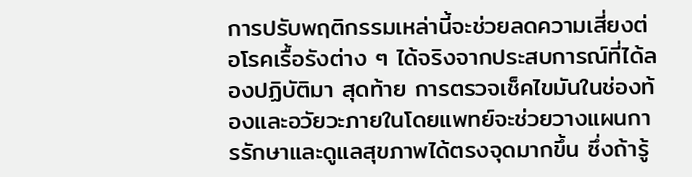การปรับพฤติกรรมเหล่านี้จะช่วยลดความเสี่ยงต่อโรคเรื้อรังต่าง ๆ ได้จริงจากประสบการณ์ที่ได้ลองปฏิบัติมา สุดท้าย การตรวจเช็คไขมันในช่องท้องและอวัยวะภายในโดยแพทย์จะช่วยวางแผนการรักษาและดูแลสุขภาพได้ตรงจุดมากขึ้น ซึ่งถ้ารู้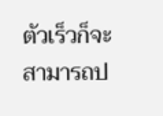ตัวเร็วก็จะสามารถป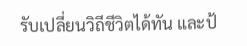รับเปลี่ยนวิถีชีวิตได้ทัน และป้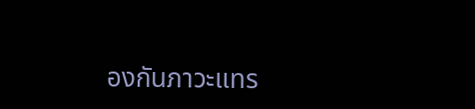องกันภาวะแทร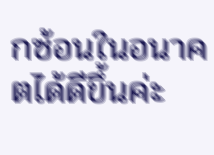กซ้อนในอนาคตได้ดีขึ้นค่ะ